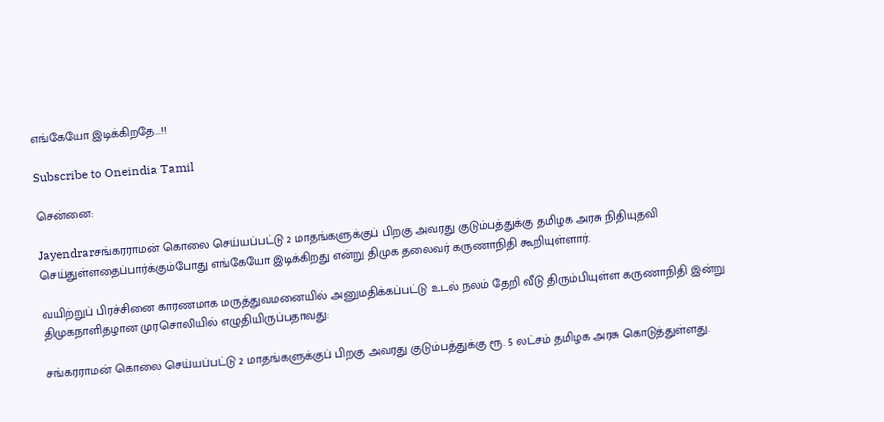எங்கேயோ இடிக்கிறதே...!!

Subscribe to Oneindia Tamil

சென்னை:

Jayendrarசங்கரராமன் கொலை செய்யப்பட்டு 2 மாதங்களுக்குப் பிறகு அவரது குடும்பத்துக்கு தமிழக அரசு நிதியுதவி செய்துள்ளதைப்பார்க்கும்போது எங்கேயோ இடிக்கிறது என்று திமுக தலைவர் கருணாநிதி கூறியுள்ளார்.

வயிற்றுப் பிரச்சினை காரணமாக மருத்துவமனையில் அனுமதிக்கப்பட்டு உடல் நலம் தேறி வீடு திரும்பியுள்ள கருணாநிதி இன்று திமுகநாளிதழான முரசொலியில் எழுதியிருப்பதாவது:

சங்கரராமன் கொலை செய்யப்பட்டு 2 மாதங்களுக்குப் பிறகு அவரது குடும்பத்துக்கு ரூ. 5 லட்சம் தமிழக அரசு கொடுத்துள்ளது.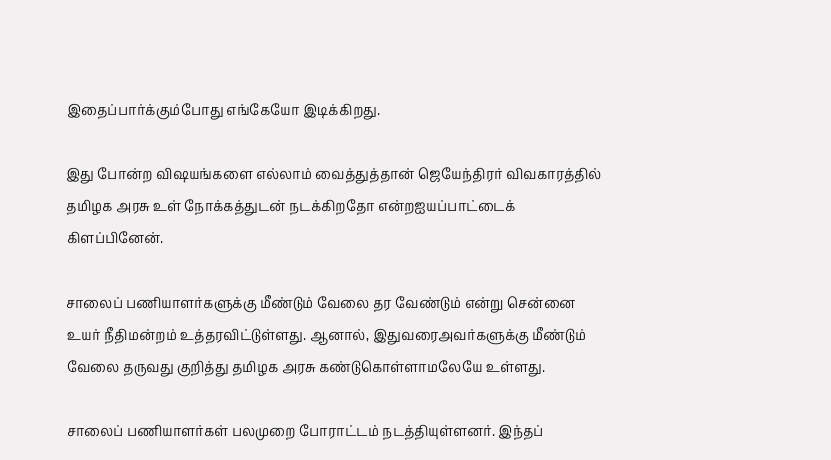இதைப்பார்க்கும்போது எங்கேயோ இடிக்கிறது.

இது போன்ற விஷயங்களை எல்லாம் வைத்துத்தான் ஜெயேந்திரர் விவகாரத்தில் தமிழக அரசு உள் நோக்கத்துடன் நடக்கிறதோ என்றஐயப்பாட்டைக் கிளப்பினேன்.

சாலைப் பணியாளர்களுக்கு மீண்டும் வேலை தர வேண்டும் என்று சென்னை உயர் நீதிமன்றம் உத்தரவிட்டுள்ளது. ஆனால், இதுவரைஅவர்களுக்கு மீண்டும் வேலை தருவது குறித்து தமிழக அரசு கண்டுகொள்ளாமலேயே உள்ளது.

சாலைப் பணியாளர்கள் பலமுறை போராட்டம் நடத்தியுள்ளனர். இந்தப்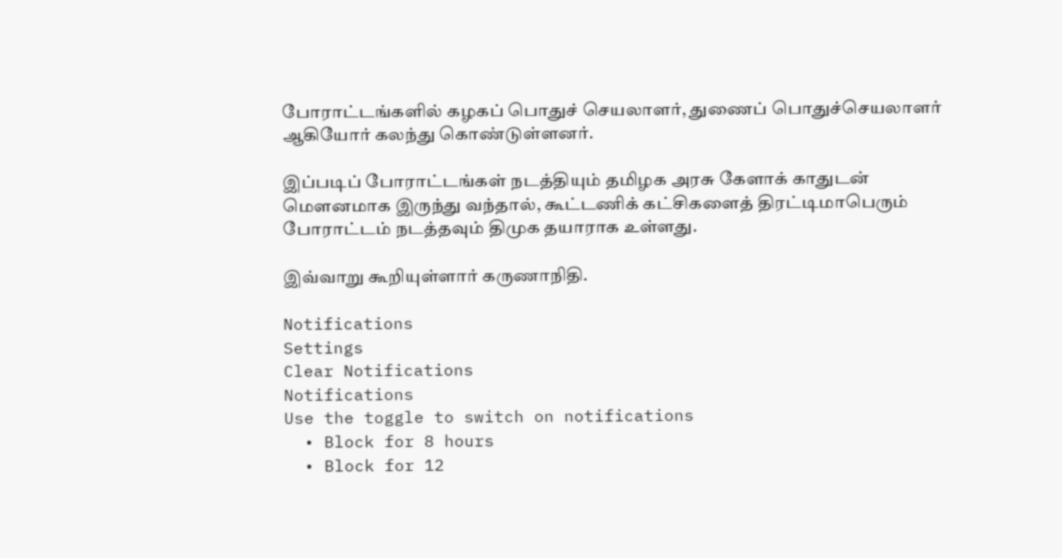போராட்டங்களில் கழகப் பொதுச் செயலாளர், துணைப் பொதுச்செயலாளர் ஆகியோர் கலந்து கொண்டுள்ளனர்.

இப்படிப் போராட்டங்கள் நடத்தியும் தமிழக அரசு கேளாக் காதுடன் மெளனமாக இருந்து வந்தால், கூட்டணிக் கட்சிகளைத் திரட்டிமாபெரும் போராட்டம் நடத்தவும் திமுக தயாராக உள்ளது.

இவ்வாறு கூறியுள்ளார் கருணாநிதி.

Notifications
Settings
Clear Notifications
Notifications
Use the toggle to switch on notifications
  • Block for 8 hours
  • Block for 12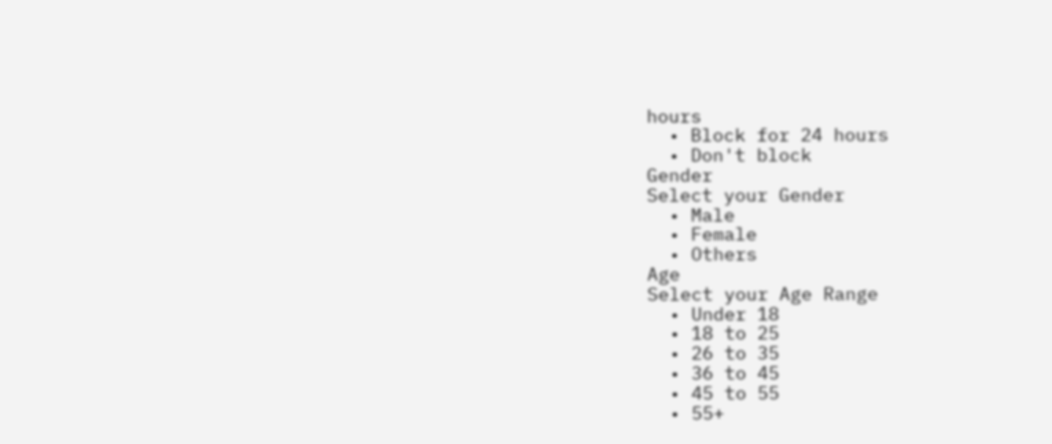hours
  • Block for 24 hours
  • Don't block
Gender
Select your Gender
  • Male
  • Female
  • Others
Age
Select your Age Range
  • Under 18
  • 18 to 25
  • 26 to 35
  • 36 to 45
  • 45 to 55
  • 55+